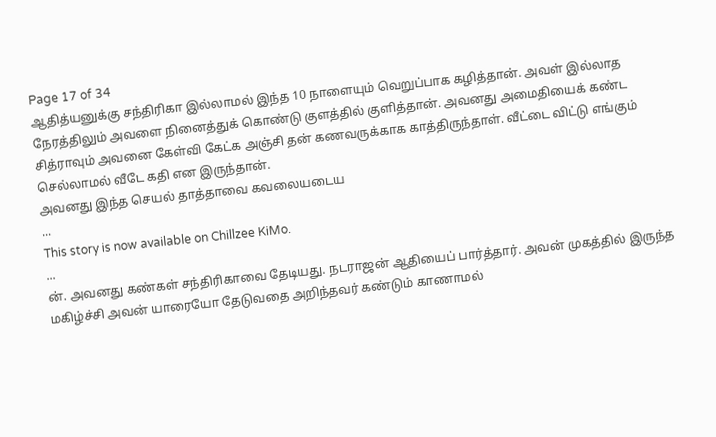Page 17 of 34
ஆதித்யனுக்கு சந்திரிகா இல்லாமல் இந்த 10 நாளையும் வெறுப்பாக கழித்தான். அவள் இல்லாத நேரத்திலும் அவளை நினைத்துக் கொண்டு குளத்தில் குளித்தான். அவனது அமைதியைக் கண்ட சித்ராவும் அவனை கேள்வி கேட்க அஞ்சி தன் கணவருக்காக காத்திருந்தாள். வீட்டை விட்டு எங்கும் செல்லாமல் வீடே கதி என இருந்தான்.
அவனது இந்த செயல் தாத்தாவை கவலையடைய
...
This story is now available on Chillzee KiMo.
...
ன். அவனது கண்கள் சந்திரிகாவை தேடியது. நடராஜன் ஆதியைப் பார்த்தார். அவன் முகத்தில் இருந்த மகிழ்ச்சி அவன் யாரையோ தேடுவதை அறிந்தவர் கண்டும் காணாமல்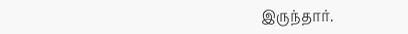இருந்தார்.